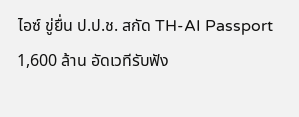ไอซ์ ขู่ยื่น ป.ป.ช. สกัด TH-AI Passport 1,600 ล้าน อัดเวทีรับฟัง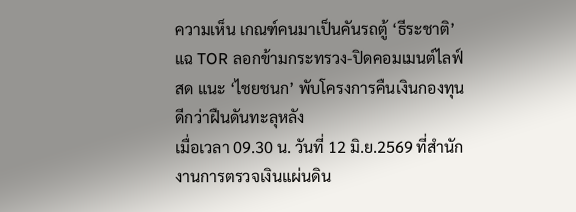ความเห็น เกณฑ์คนมาเป็นคันรถตู้ ‘ธีระชาติ’ แฉ TOR ลอกข้ามกระทรวง-ปิดคอมเมนต์ไลฟ์สด แนะ ‘ไชยชนก’ พับโครงการคืนเงินกองทุนดีกว่าฝืนดันทะลุหลัง
เมื่อเวลา 09.30 น. วันที่ 12 มิ.ย.2569 ที่สำนักงานการตรวจเงินแผ่นดิน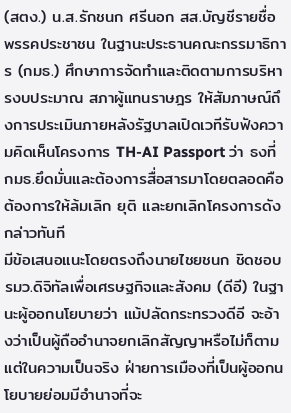(สตง.) น.ส.รักชนก ศรีนอก สส.บัญชีรายชื่อ พรรคประชาชน ในฐานะประธานคณะกรรมาธิการ (กมธ.) ศึกษาการจัดทำและติดตามการบริหารงบประมาณ สภาผู้แทนราษฎร ให้สัมภาษณ์ถึงการประเมินภายหลังรัฐบาลเปิดเวทีรับฟังความคิดเห็นโครงการ TH-AI Passport ว่า ธงที่กมธ.ยึดมั่นและต้องการสื่อสารมาโดยตลอดคือ ต้องการให้ล้มเลิก ยุติ และยกเลิกโครงการดังกล่าวทันที
มีข้อเสนอแนะโดยตรงถึงนายไชยชนก ชิดชอบ รมว.ดิจิทัลเพื่อเศรษฐกิจและสังคม (ดีอี) ในฐานะผู้ออกนโยบายว่า แม้ปลัดกระทรวงดีอี จะอ้างว่าเป็นผู้ถืออำนาจยกเลิกสัญญาหรือไม่ก็ตาม แต่ในความเป็นจริง ฝ่ายการเมืองที่เป็นผู้ออกนโยบายย่อมมีอำนาจที่จะ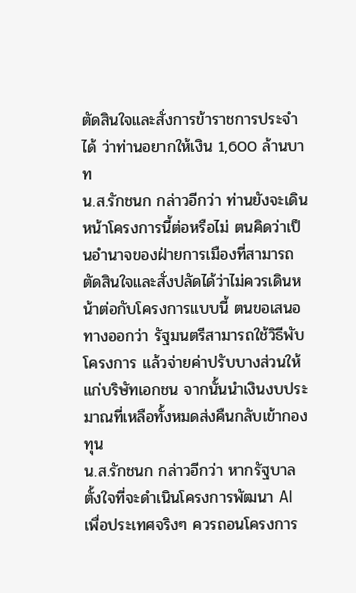ตัดสินใจและสั่งการข้าราชการประจำได้ ว่าท่านอยากให้เงิน 1,600 ล้านบาท
น.ส.รักชนก กล่าวอีกว่า ท่านยังจะเดินหน้าโครงการนี้ต่อหรือไม่ ตนคิดว่าเป็นอำนาจของฝ่ายการเมืองที่สามารถตัดสินใจและสั่งปลัดได้ว่าไม่ควรเดินหน้าต่อกับโครงการแบบนี้ ตนขอเสนอทางออกว่า รัฐมนตรีสามารถใช้วิธีพับโครงการ แล้วจ่ายค่าปรับบางส่วนให้แก่บริษัทเอกชน จากนั้นนำเงินงบประมาณที่เหลือทั้งหมดส่งคืนกลับเข้ากองทุน
น.ส.รักชนก กล่าวอีกว่า หากรัฐบาลตั้งใจที่จะดำเนินโครงการพัฒนา AI เพื่อประเทศจริงๆ ควรถอนโครงการ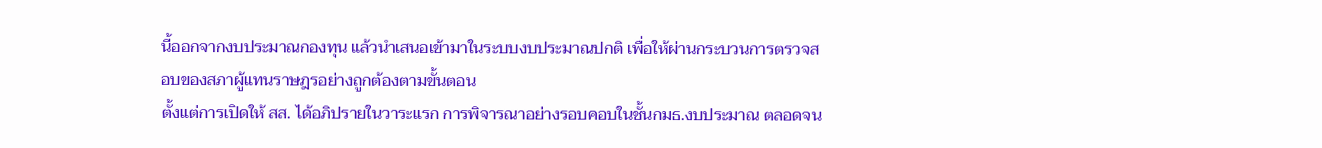นี้ออกจากงบประมาณกองทุน แล้วนำเสนอเข้ามาในระบบงบประมาณปกติ เพื่อให้ผ่านกระบวนการตรวจสอบของสภาผู้แทนราษฎรอย่างถูกต้องตามขั้นตอน
ตั้งแต่การเปิดให้ สส. ได้อภิปรายในวาระแรก การพิจารณาอย่างรอบคอบในชั้นกมธ.งบประมาณ ตลอดจน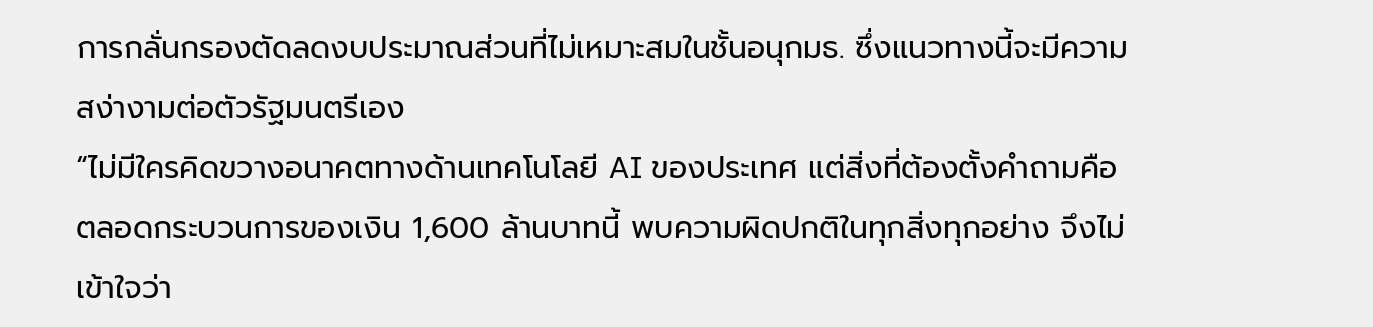การกลั่นกรองตัดลดงบประมาณส่วนที่ไม่เหมาะสมในชั้นอนุกมธ. ซึ่งแนวทางนี้จะมีความสง่างามต่อตัวรัฐมนตรีเอง
“ไม่มีใครคิดขวางอนาคตทางด้านเทคโนโลยี AI ของประเทศ แต่สิ่งที่ต้องตั้งคำถามคือ ตลอดกระบวนการของเงิน 1,600 ล้านบาทนี้ พบความผิดปกติในทุกสิ่งทุกอย่าง จึงไม่เข้าใจว่า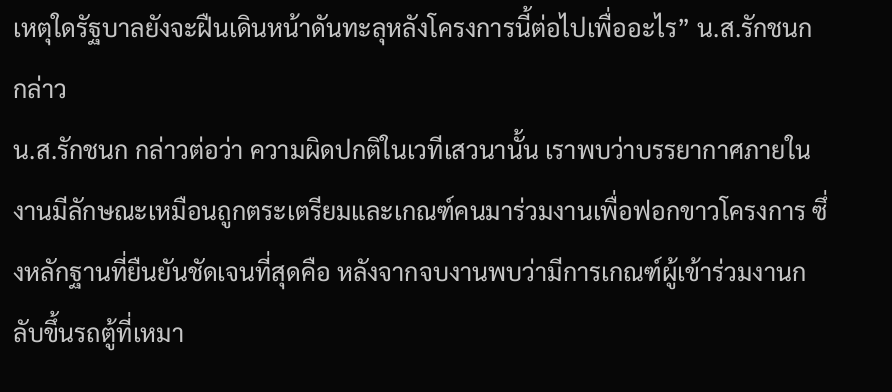เหตุใดรัฐบาลยังจะฝืนเดินหน้าดันทะลุหลังโครงการนี้ต่อไปเพื่ออะไร” น.ส.รักชนก กล่าว
น.ส.รักชนก กล่าวต่อว่า ความผิดปกติในเวทีเสวนานั้น เราพบว่าบรรยากาศภายในงานมีลักษณะเหมือนถูกตระเตรียมและเกณฑ์คนมาร่วมงานเพื่อฟอกขาวโครงการ ซึ่งหลักฐานที่ยืนยันชัดเจนที่สุดคือ หลังจากจบงานพบว่ามีการเกณฑ์ผู้เข้าร่วมงานกลับขึ้นรถตู้ที่เหมา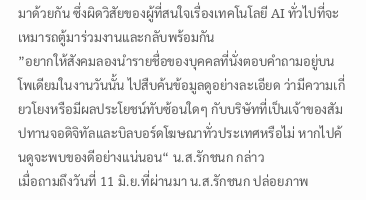มาด้วยกัน ซึ่งผิดวิสัยของผู้ที่สนใจเรื่องเทคโนโลยี AI ทั่วไปที่จะเหมารถตู้มาร่วมงานและกลับพร้อมกัน
”อยากให้สังคมลองนำรายชื่อของบุคคลที่นั่งตอบคำถามอยู่บนโพเดียมในงานวันนั้น ไปสืบค้นข้อมูลดูอย่างละเอียด ว่ามีความเกี่ยวโยงหรือมีผลประโยชน์ทับซ้อนใดๆ กับบริษัทที่เป็นเจ้าของสัมปทานจอดิจิทัลและบิลบอร์ดโฆษณาทั่วประเทศหรือไม่ หากไปค้นดูจะพบของดีอย่างแน่นอน“ น.ส.รักชนก กล่าว
เมื่อถามถึงวันที่ 11 มิ.ย.ที่ผ่านมา น.ส.รักชนก ปล่อยภาพ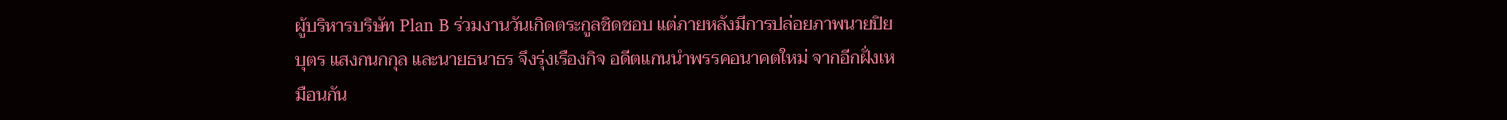ผู้บริหารบริษัท Plan B ร่วมงานวันเกิดตระกูลชิดชอบ แต่ภายหลังมีการปล่อยภาพนายปิยบุตร แสงกนกกุล และนายธนาธร จึงรุ่งเรืองกิจ อดีตแกนนำพรรคอนาคตใหม่ จากอีกฝั่งเหมือนกัน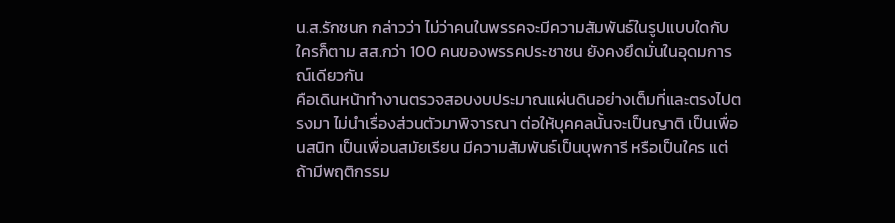น.ส.รักชนก กล่าวว่า ไม่ว่าคนในพรรคจะมีความสัมพันธ์ในรูปแบบใดกับใครก็ตาม สส.กว่า 100 คนของพรรคประชาชน ยังคงยึดมั่นในอุดมการณ์เดียวกัน
คือเดินหน้าทำงานตรวจสอบงบประมาณแผ่นดินอย่างเต็มที่และตรงไปตรงมา ไม่นำเรื่องส่วนตัวมาพิจารณา ต่อให้บุคคลนั้นจะเป็นญาติ เป็นเพื่อนสนิท เป็นเพื่อนสมัยเรียน มีความสัมพันธ์เป็นบุพการี หรือเป็นใคร แต่ถ้ามีพฤติกรรม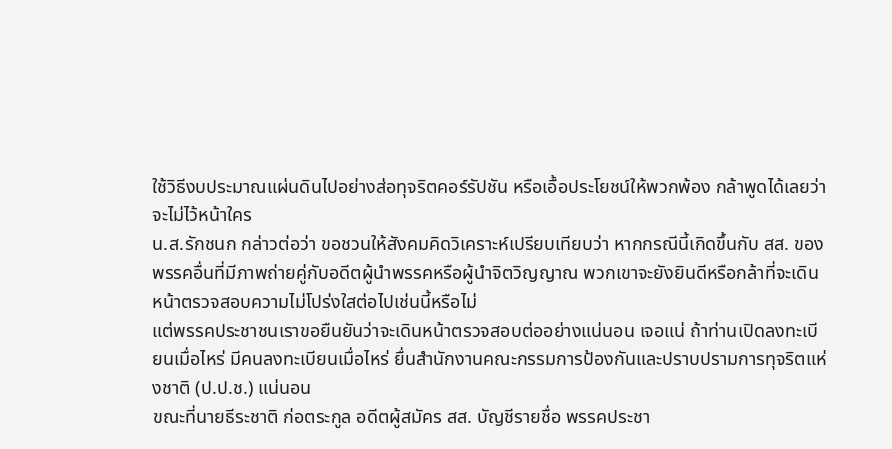ใช้วิธีงบประมาณแผ่นดินไปอย่างส่อทุจริตคอร์รัปชัน หรือเอื้อประโยชน์ให้พวกพ้อง กล้าพูดได้เลยว่าจะไม่ไว้หน้าใคร
น.ส.รักชนก กล่าวต่อว่า ขอชวนให้สังคมคิดวิเคราะห์เปรียบเทียบว่า หากกรณีนี้เกิดขึ้นกับ สส. ของพรรคอื่นที่มีภาพถ่ายคู่กับอดีตผู้นำพรรคหรือผู้นำจิตวิญญาณ พวกเขาจะยังยินดีหรือกล้าที่จะเดินหน้าตรวจสอบความไม่โปร่งใสต่อไปเช่นนี้หรือไม่
แต่พรรคประชาชนเราขอยืนยันว่าจะเดินหน้าตรวจสอบต่ออย่างแน่นอน เจอแน่ ถ้าท่านเปิดลงทะเบียนเมื่อไหร่ มีคนลงทะเบียนเมื่อไหร่ ยื่นสำนักงานคณะกรรมการป้องกันและปราบปรามการทุจริตแห่งชาติ (ป.ป.ช.) แน่นอน
ขณะที่นายธีระชาติ ก่อตระกูล อดีตผู้สมัคร สส. บัญชีรายชื่อ พรรคประชา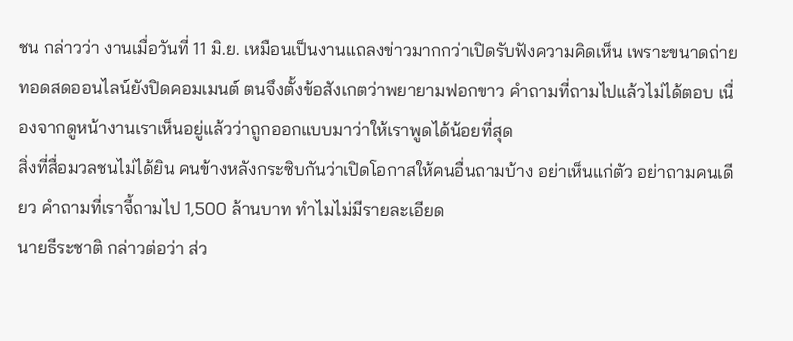ชน กล่าวว่า งานเมื่อวันที่ 11 มิ.ย. เหมือนเป็นงานแถลงข่าวมากกว่าเปิดรับฟังความคิดเห็น เพราะขนาดถ่ายทอดสดออนไลน์ยังปิดคอมเมนต์ ตนจึงตั้งข้อสังเกตว่าพยายามฟอกขาว คำถามที่ถามไปแล้วไม่ได้ตอบ เนื่องจากดูหน้างานเราเห็นอยู่แล้วว่าถูกออกแบบมาว่าให้เราพูดได้น้อยที่สุด
สิ่งที่สื่อมวลชนไม่ได้ยิน คนข้างหลังกระซิบกันว่าเปิดโอกาสให้คนอื่นถามบ้าง อย่าเห็นแก่ตัว อย่าถามคนเดียว คำถามที่เราจี้ถามไป 1,500 ล้านบาท ทำไมไม่มีรายละเอียด
นายธีระชาติ กล่าวต่อว่า ส่ว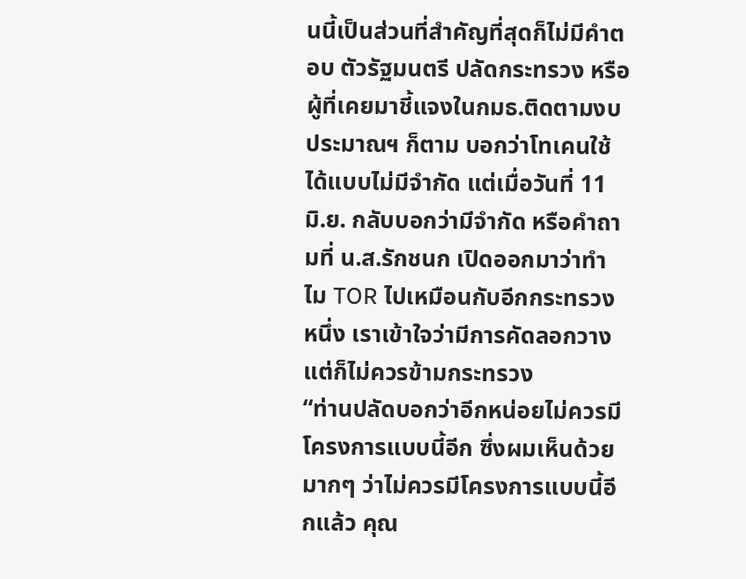นนี้เป็นส่วนที่สำคัญที่สุดก็ไม่มีคำตอบ ตัวรัฐมนตรี ปลัดกระทรวง หรือผู้ที่เคยมาชี้แจงในกมธ.ติดตามงบประมาณฯ ก็ตาม บอกว่าโทเคนใช้ได้แบบไม่มีจำกัด แต่เมื่อวันที่ 11 มิ.ย. กลับบอกว่ามีจำกัด หรือคำถามที่ น.ส.รักชนก เปิดออกมาว่าทำไม TOR ไปเหมือนกับอีกกระทรวงหนึ่ง เราเข้าใจว่ามีการคัดลอกวาง แต่ก็ไม่ควรข้ามกระทรวง
“ท่านปลัดบอกว่าอีกหน่อยไม่ควรมีโครงการแบบนี้อีก ซึ่งผมเห็นด้วยมากๆ ว่าไม่ควรมีโครงการแบบนี้อีกแล้ว คุณ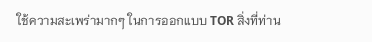ใช้ความสะเพร่ามากๆ ในการออกแบบ TOR สิ่งที่ท่าน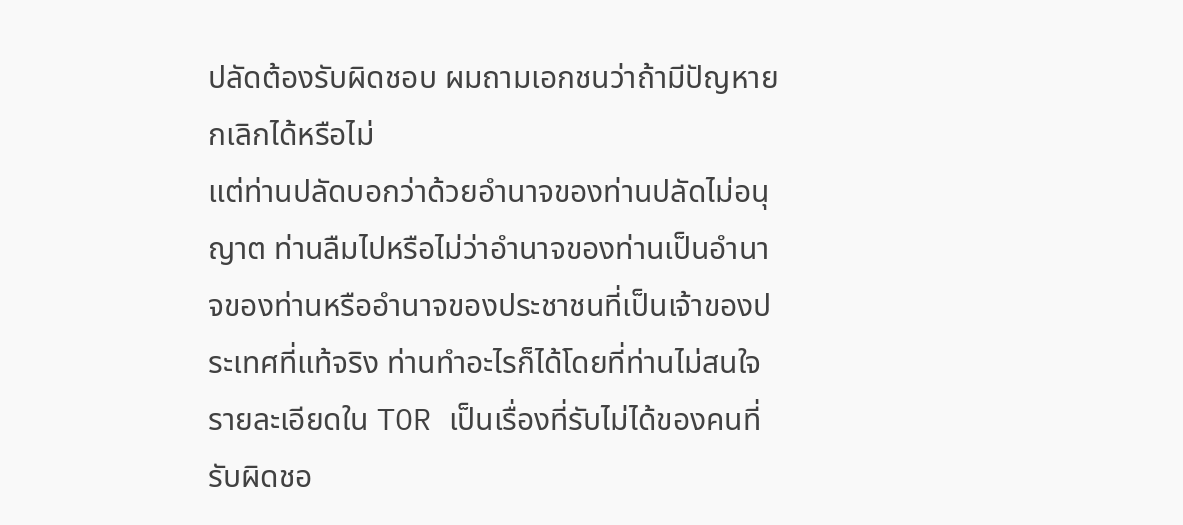ปลัดต้องรับผิดชอบ ผมถามเอกชนว่าถ้ามีปัญหายกเลิกได้หรือไม่
แต่ท่านปลัดบอกว่าด้วยอำนาจของท่านปลัดไม่อนุญาต ท่านลืมไปหรือไม่ว่าอำนาจของท่านเป็นอำนาจของท่านหรืออำนาจของประชาชนที่เป็นเจ้าของประเทศที่แท้จริง ท่านทำอะไรก็ได้โดยที่ท่านไม่สนใจรายละเอียดใน TOR เป็นเรื่องที่รับไม่ได้ของคนที่รับผิดชอ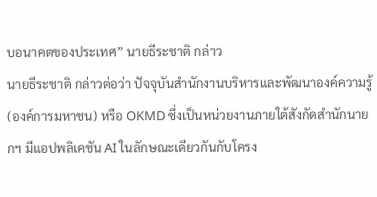บอนาคตของประเทศ” นายธีระชาติ กล่าว
นายธีระชาติ กล่าวต่อว่า ปัจจุบันสำนักงานบริหารและพัฒนาองค์ความรู้ (องค์การมหาชน) หรือ OKMD ซึ่งเป็นหน่วยงานภายใต้สังกัดสำนักนายกฯ มีแอปพลิเคชัน AI ในลักษณะเดียวกันกับโครง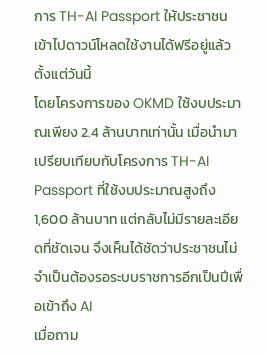การ TH-AI Passport ให้ประชาชนเข้าไปดาวน์โหลดใช้งานได้ฟรีอยู่แล้วตั้งแต่วันนี้
โดยโครงการของ OKMD ใช้งบประมาณเพียง 2.4 ล้านบาทเท่านั้น เมื่อนำมาเปรียบเทียบกับโครงการ TH-AI Passport ที่ใช้งบประมาณสูงถึง 1,600 ล้านบาท แต่กลับไม่มีรายละเอียดที่ชัดเจน จึงเห็นได้ชัดว่าประชาชนไม่จำเป็นต้องรอระบบราชการอีกเป็นปีเพื่อเข้าถึง AI
เมื่อถาม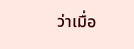ว่าเมื่อ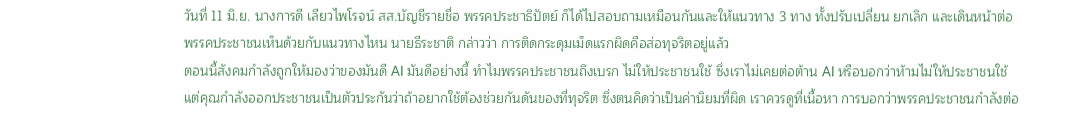วันที่ 11 มิ.ย. นางการดี เลียวไพโรจน์ สส.บัญชีรายชื่อ พรรคประชาธิปัตย์ ก็ได้ไปสอบถามเหมือนกันและให้แนวทาง 3 ทาง ทั้งปรับเปลี่ยน ยกเลิก และเดินหน้าต่อ พรรคประชาชนเห็นด้วยกับแนวทางไหน นายธีระชาติ กล่าวว่า การติดกระดุมเม็ดแรกผิดคือส่อทุจริตอยู่แล้ว
ตอนนี้สังคมกำลังถูกให้มองว่าของมันดี AI มันดีอย่างนี้ ทำไมพรรคประชาชนถึงเบรก ไม่ให้ประชาชนใช้ ซึ่งเราไม่เคยต่อต้าน AI หรือบอกว่าห้ามไม่ให้ประชาชนใช้ แต่คุณกำลังออกประชาชนเป็นตัวประกันว่าถ้าอยากใช้ต้องช่วยกันดันของที่ทุจริต ซึ่งตนคิดว่าเป็นค่านิยมที่ผิด เราควรดูที่เนื้อหา การบอกว่าพรรคประชาชนกำลังต่อ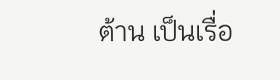ต้าน เป็นเรื่อ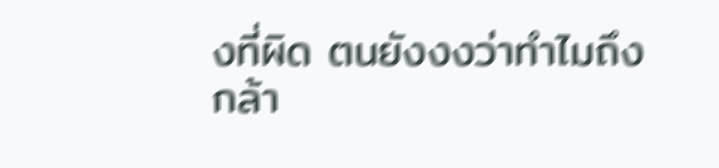งที่ผิด ตนยังงงว่าทำไมถึงกล้า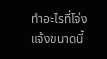ทำอะไรที่โจ่งแจ้งขนาดนี้